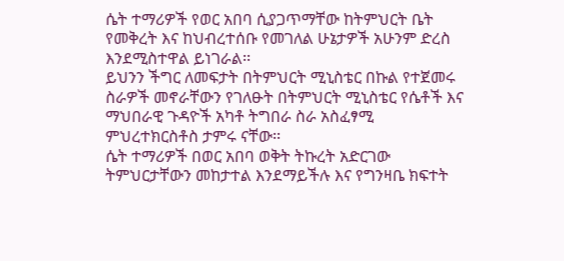ሴት ተማሪዎች የወር አበባ ሲያጋጥማቸው ከትምህርት ቤት የመቅረት እና ከህብረተሰቡ የመገለል ሁኔታዎች አሁንም ድረስ እንደሚስተዋል ይነገራል፡፡
ይህንን ችግር ለመፍታት በትምህርት ሚኒስቴር በኩል የተጀመሩ ስራዎች መኖራቸውን የገለፁት በትምህርት ሚኒስቴር የሴቶች እና ማህበራዊ ጉዳዮች አካቶ ትግበራ ስራ አስፈፃሚ ምህረተክርስቶስ ታምሩ ናቸው፡፡
ሴት ተማሪዎች በወር አበባ ወቅት ትኩረት አድርገው ትምህርታቸውን መከታተል እንደማይችሉ እና የግንዛቤ ክፍተት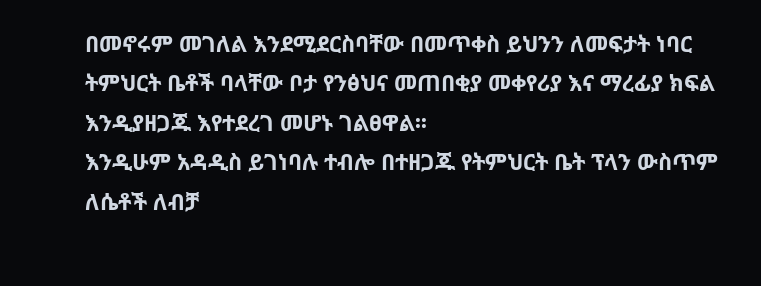በመኖሩም መገለል እንደሚደርስባቸው በመጥቀስ ይህንን ለመፍታት ነባር ትምህርት ቤቶች ባላቸው ቦታ የንፅህና መጠበቂያ መቀየሪያ እና ማረፊያ ክፍል እንዲያዘጋጁ እየተደረገ መሆኑ ገልፀዋል፡፡
እንዲሁም አዳዲስ ይገነባሉ ተብሎ በተዘጋጁ የትምህርት ቤት ፕላን ውስጥም ለሴቶች ለብቻ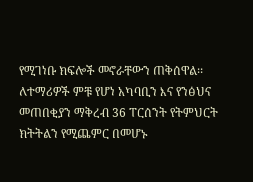የሚገነቡ ክፍሎች መኖራቸውን ጠቅሰዋል፡፡
ለተማሪዎች ምቹ የሆነ አካባቢን እና የንፅህና መጠበቂያን ማቅረብ 36 ፐርሰንት የትምህርት ክትትልን የሚጨምር በመሆኑ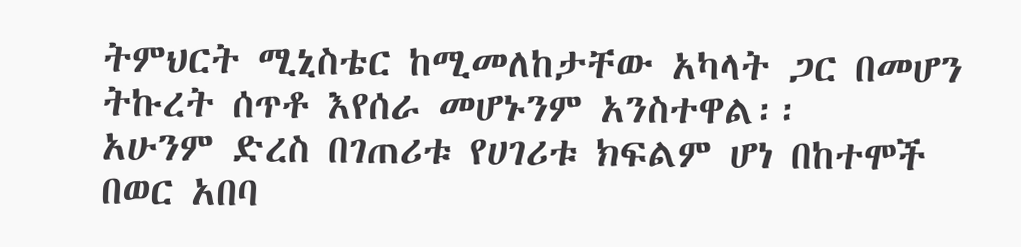ትምህርት ሚኒስቴር ከሚመለከታቸው አካላት ጋር በመሆን ትኩረት ሰጥቶ እየሰራ መሆኑንም አንስተዋል፡፡
አሁንም ድረስ በገጠሪቱ የሀገሪቱ ክፍልም ሆነ በከተሞች በወር አበባ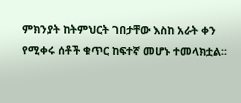ምክንያት ከትምህርት ገበታቸው እስከ አራት ቀን የሚቀሩ ሰቶች ቁጥር ከፍተኛ መሆኑ ተመላክቷል፡፡